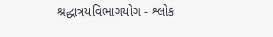શ્રદ્ધાત્રયવિભાગયોગ - શ્લોક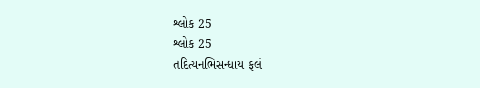શ્લોક 25
શ્લોક 25
તદિત્યનભિસન્ધાય ફલં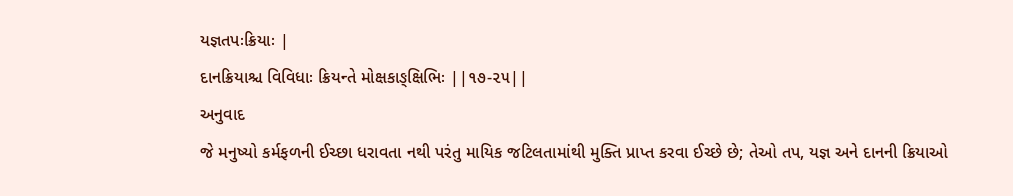યજ્ઞતપઃક્રિયાઃ |
દાનક્રિયાશ્ચ વિવિધાઃ ક્રિયન્તે મોક્ષકાઙ્ક્ષિભિઃ ||૧૭-૨૫||
અનુવાદ
જે મનુષ્યો કર્મફળની ઈચ્છા ધરાવતા નથી પરંતુ માયિક જટિલતામાંથી મુક્તિ પ્રાપ્ત કરવા ઈચ્છે છે; તેઓ તપ, યજ્ઞ અને દાનની ક્રિયાઓ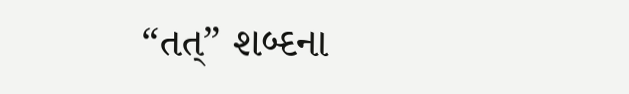“તત્” શબ્દના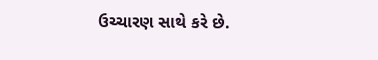ઉચ્ચારણ સાથે કરે છે.